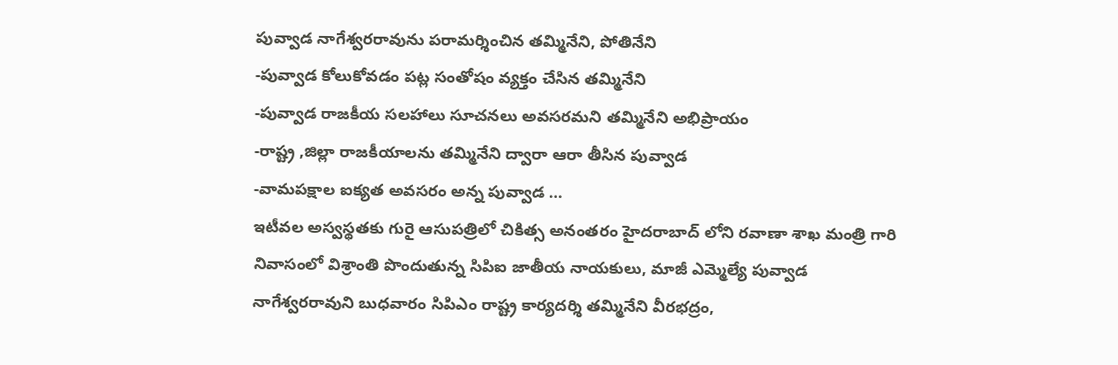పువ్వాడ నాగేశ్వరరావును పరామర్శించిన తమ్మినేని, పోతినేని
-పువ్వాడ కోలుకోవడం పట్ల సంతోషం వ్యక్తం చేసిన తమ్మినేని
-పువ్వాడ రాజకీయ సలహాలు సూచనలు అవసరమని తమ్మినేని అభిప్రాయం
-రాష్ట్ర ,జిల్లా రాజకీయాలను తమ్మినేని ద్వారా ఆరా తీసిన పువ్వాడ
-వామపక్షాల ఐక్యత అవసరం అన్న పువ్వాడ …
ఇటీవల అస్వస్థతకు గురై ఆసుపత్రిలో చికిత్స అనంతరం హైదరాబాద్ లోని రవాణా శాఖ మంత్రి గారి నివాసంలో విశ్రాంతి పొందుతున్న సిపిఐ జాతీయ నాయకులు, మాజీ ఎమ్మెల్యే పువ్వాడ నాగేశ్వరరావుని బుధవారం సిపిఎం రాష్ట్ర కార్యదర్శి తమ్మినేని వీరభద్రం,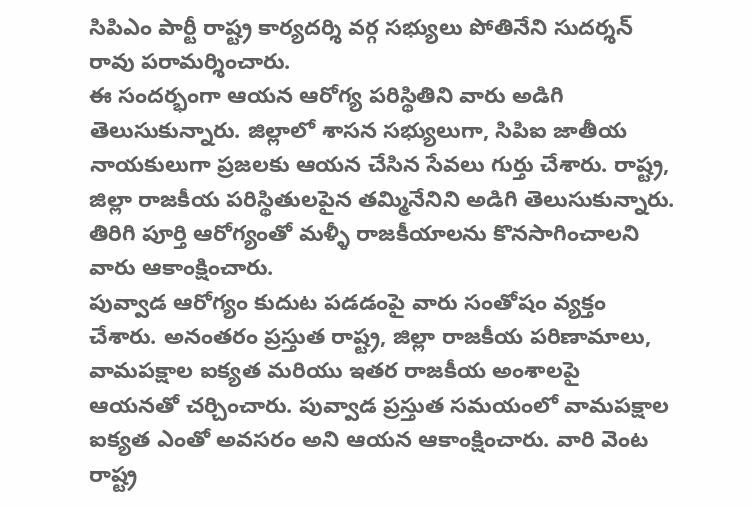సిపిఎం పార్టీ రాష్ట్ర కార్యదర్శి వర్గ సభ్యులు పోతినేని సుదర్శన్ రావు పరామర్శించారు.
ఈ సందర్భంగా ఆయన ఆరోగ్య పరిస్థితిని వారు అడిగి తెలుసుకున్నారు. జిల్లాలో శాసన సభ్యులుగా, సిపిఐ జాతీయ నాయకులుగా ప్రజలకు ఆయన చేసిన సేవలు గుర్తు చేశారు. రాష్ట్ర, జిల్లా రాజకీయ పరిస్థితులపైన తమ్మినేనిని అడిగి తెలుసుకున్నారు. తిరిగి పూర్తి ఆరోగ్యంతో మళ్ళీ రాజకీయాలను కొనసాగించాలని వారు ఆకాంక్షించారు.
పువ్వాడ ఆరోగ్యం కుదుట పడడంపై వారు సంతోషం వ్యక్తం చేశారు. అనంతరం ప్రస్తుత రాష్ట్ర, జిల్లా రాజకీయ పరిణామాలు, వామపక్షాల ఐక్యత మరియు ఇతర రాజకీయ అంశాలపై ఆయనతో చర్చించారు. పువ్వాడ ప్రస్తుత సమయంలో వామపక్షాల ఐక్యత ఎంతో అవసరం అని ఆయన ఆకాంక్షించారు. వారి వెంట రాష్ట్ర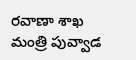రవాణా శాఖ మంత్రి పువ్వాడ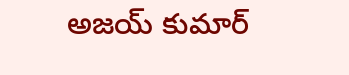అజయ్ కుమార్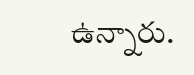ఉన్నారు.